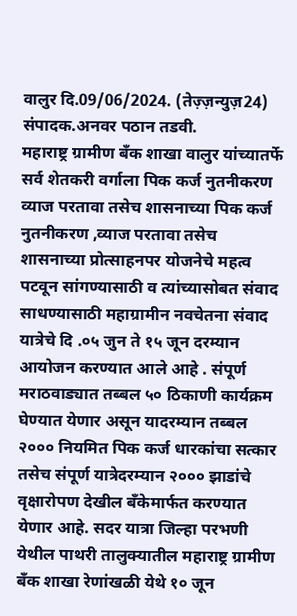वालुर दि.09/06/2024. (तेज़्ज़न्युज़24) संपादक.अनवर पठान तडवी.
महाराष्ट्र ग्रामीण बँक शाखा वालुर यांच्यातर्फे सर्व शेतकरी वर्गाला पिक कर्ज नुतनीकरण व्याज परतावा तसेच शासनाच्या पिक कर्ज नुतनीकरण ,व्याज परतावा तसेच शासनाच्या प्रोत्साहनपर योजनेचे महत्व पटवून सांगण्यासाठी व त्यांच्यासोबत संवाद साधण्यासाठी महाग्रामीन नवचेतना संवाद यात्रेचे दि .०५ जुन ते १५ जून दरम्यान आयोजन करण्यात आले आहे . संपूर्ण मराठवाड्यात तब्बल ५० ठिकाणी कार्यक्रम घेण्यात येणार असून यादरम्यान तब्बल २००० नियमित पिक कर्ज धारकांचा सत्कार तसेच संपूर्ण यात्रेदरम्यान २००० झाडांचे वृक्षारोपण देखील बँकेमार्फत करण्यात येणार आहे. सदर यात्रा जिल्हा परभणी येथील पाथरी तालुक्यातील महाराष्ट्र ग्रामीण बँक शाखा रेणांखळी येथे १० जून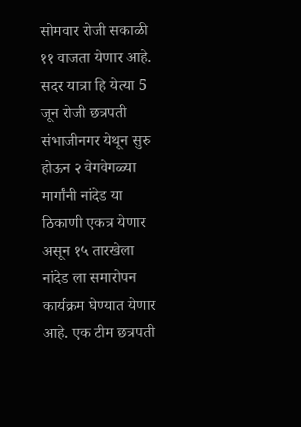सोमवार रोजी सकाळी ११ वाजता येणार आहे.
सदर यात्रा हि येत्या 5 जून रोजी छत्रपती संभाजीनगर येथून सुरु होऊन २ वेगवेगळ्या मार्गांनी नांदेड या ठिकाणी एकत्र येणार असून १५ तारखेला नांदेड ला समारोपन कार्यक्रम घेण्यात येणार आहे. एक टीम छत्रपती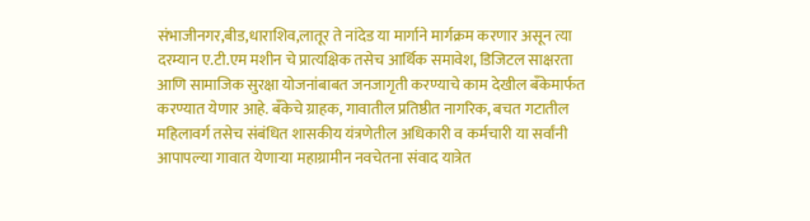संभाजीनगर,बीड,धाराशिव,लातूर ते नांदेड या मार्गाने मार्गक्रम करणार असून त्या दरम्यान ए.टी.एम मशीन चे प्रात्यक्षिक तसेच आर्थिक समावेश, डिजिटल साक्षरता आणि सामाजिक सुरक्षा योजनांबाबत जनजागृती करण्याचे काम देखील बँकेमार्फत करण्यात येणार आहे. बँकेचे ग्राहक, गावातील प्रतिष्ठीत नागरिक, बचत गटातील महिलावर्ग तसेच संबंधित शासकीय यंत्रणेतील अधिकारी व कर्मचारी या सर्वांनी आपापल्या गावात येणाऱ्या महाग्रामीन नवचेतना संवाद यात्रेत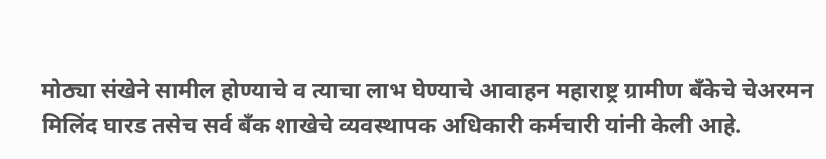मोठ्या संखेने सामील होण्याचे व त्याचा लाभ घेण्याचे आवाहन महाराष्ट्र ग्रामीण बँकेचे चेअरमन मिलिंद घारड तसेच सर्व बँक शाखेचे व्यवस्थापक अधिकारी कर्मचारी यांनी केली आहे.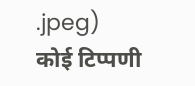.jpeg)
कोई टिप्पणी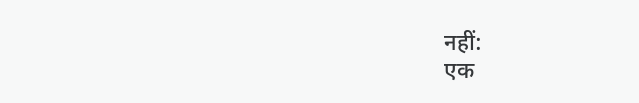नहीं:
एक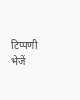टिप्पणी भेजें